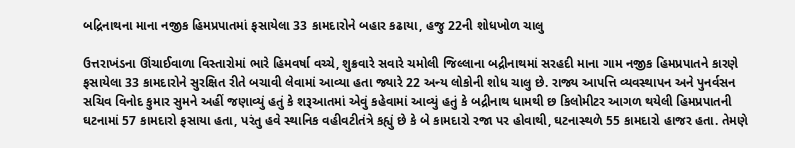બદ્રિનાથના માના નજીક હિમપ્રપાતમાં ફસાયેલા 33 કામદારોને બહાર કઢાયા, હજુ 22ની શોધખોળ ચાલુ

ઉત્તરાખંડના ઊંચાઈવાળા વિસ્તારોમાં ભારે હિમવર્ષા વચ્ચે, શુક્રવારે સવારે ચમોલી જિલ્લાના બદ્રીનાથમાં સરહદી માના ગામ નજીક હિમપ્રપાતને કારણે ફસાયેલા 33 કામદારોને સુરક્ષિત રીતે બચાવી લેવામાં આવ્યા હતા જ્યારે 22 અન્ય લોકોની શોધ ચાલુ છે. રાજ્ય આપત્તિ વ્યવસ્થાપન અને પુનર્વસન સચિવ વિનોદ કુમાર સુમને અહીં જણાવ્યું હતું કે શરૂઆતમાં એવું કહેવામાં આવ્યું હતું કે બદ્રીનાથ ધામથી છ કિલોમીટર આગળ થયેલી હિમપ્રપાતની ઘટનામાં 57 કામદારો ફસાયા હતા, પરંતુ હવે સ્થાનિક વહીવટીતંત્રે કહ્યું છે કે બે કામદારો રજા પર હોવાથી, ઘટનાસ્થળે 55 કામદારો હાજર હતા. તેમણે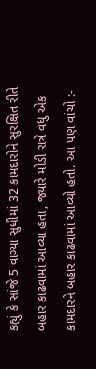કહ્યું કે સાંજે 5 વાગ્યા સુધીમાં 32 કામદારોને સુરક્ષિત રીતે બહાર કાઢવામાં આવ્યા હતા, જ્યારે મોડી રાત્રે વધુ એક કામદારને બહાર કાઢવામાં આવ્યો હતો. આ પણ વાંચો :-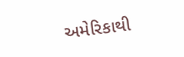અમેરિકાથી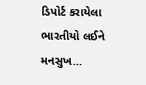ડિપોર્ટ કરાયેલા ભારતીયો લઈને મનસુખ…